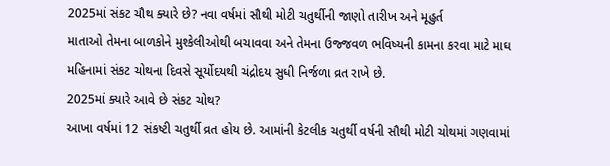2025માં સંકટ ચૌથ ક્યારે છે? નવા વર્ષમાં સૌથી મોટી ચતુર્થીની જાણો તારીખ અને મૂહુર્ત
માતાઓ તેમના બાળકોને મુશ્કેલીઓથી બચાવવા અને તેમના ઉજ્જવળ ભવિષ્યની કામના કરવા માટે માઘ મહિનામાં સંકટ ચોથના દિવસે સૂર્યોદયથી ચંદ્રોદય સુધી નિર્જળા વ્રત રાખે છે.
2025માં ક્યારે આવે છે સંકટ ચોથ?
આખા વર્ષમાં 12 સંકષ્ટી ચતુર્થી વ્રત હોય છે. આમાંની કેટલીક ચતુર્થી વર્ષની સૌથી મોટી ચોથમાં ગણવામાં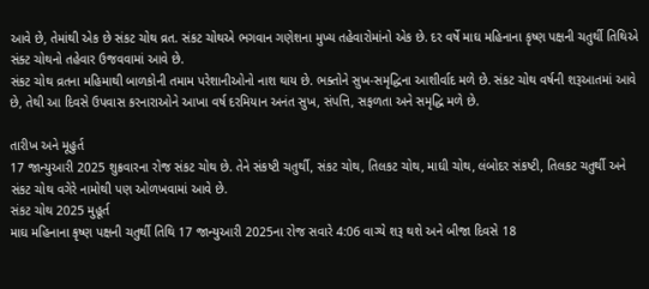આવે છે, તેમાંથી એક છે સંકટ ચોથ વ્રત. સંકટ ચોથએ ભગવાન ગણેશના મુખ્ય તહેવારોમાંનો એક છે. દર વર્ષે માઘ મહિનાના કૃષ્ણ પક્ષની ચતુર્થી તિથિએ સંક્ટ ચોથનો તહેવાર ઉજવવામાં આવે છે.
સંકટ ચોથ વ્રતના મહિમાથી બાળકોની તમામ પરેશાનીઓનો નાશ થાય છે. ભક્તોને સુખ-સમૃદ્ધિના આશીર્વાદ મળે છે. સંકટ ચોથ વર્ષની શરૂઆતમાં આવે છે, તેથી આ દિવસે ઉપવાસ કરનારાઓને આખા વર્ષ દરમિયાન અનંત સુખ, સંપત્તિ, સફળતા અને સમૃદ્ધિ મળે છે.

તારીખ અને મૂહુર્ત
17 જાન્યુઆરી 2025 શુક્રવારના રોજ સંકટ ચોથ છે. તેને સંકષ્ટી ચતુર્થી, સંકટ ચોથ, તિલકટ ચોથ, માઘી ચોથ, લંબોદર સંકષ્ટી, તિલકટ ચતુર્થી અને સંકટ ચોથ વગેરે નામોથી પણ ઓળખવામાં આવે છે.
સંકટ ચોથ 2025 મુહૂર્ત
માઘ મહિનાના કૃષ્ણ પક્ષની ચતુર્થી તિથિ 17 જાન્યુઆરી 2025ના રોજ સવારે 4:06 વાગ્યે શરૂ થશે અને બીજા દિવસે 18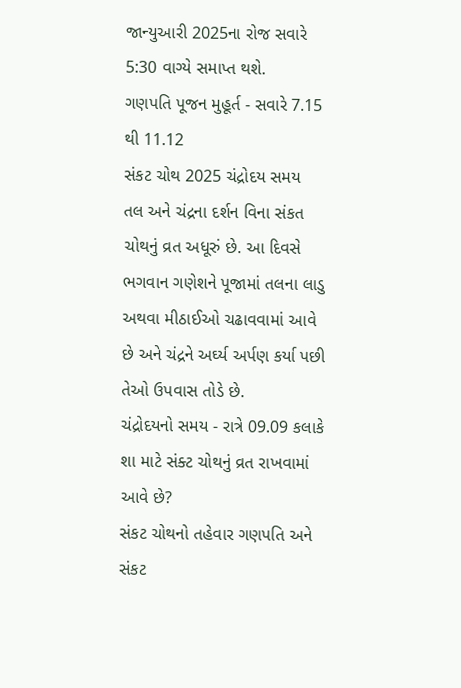જાન્યુઆરી 2025ના રોજ સવારે 5:30 વાગ્યે સમાપ્ત થશે.
ગણપતિ પૂજન મુહૂર્ત - સવારે 7.15 થી 11.12
સંકટ ચોથ 2025 ચંદ્રોદય સમય
તલ અને ચંદ્રના દર્શન વિના સંકત ચોથનું વ્રત અધૂરું છે. આ દિવસે ભગવાન ગણેશને પૂજામાં તલના લાડુ અથવા મીઠાઈઓ ચઢાવવામાં આવે છે અને ચંદ્રને અર્ઘ્ય અર્પણ કર્યા પછી તેઓ ઉપવાસ તોડે છે.
ચંદ્રોદયનો સમય - રાત્રે 09.09 કલાકે
શા માટે સંક્ટ ચોથનું વ્રત રાખવામાં આવે છે?
સંકટ ચોથનો તહેવાર ગણપતિ અને સંકટ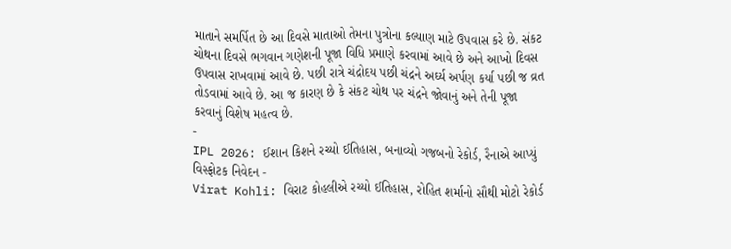માતાને સમર્પિત છે આ દિવસે માતાઓ તેમના પુત્રોના કલ્યાણ માટે ઉપવાસ કરે છે. સંકટ ચોથના દિવસે ભગવાન ગણેશની પૂજા વિધિ પ્રમાણે કરવામાં આવે છે અને આખો દિવસ ઉપવાસ રાખવામાં આવે છે. પછી રાત્રે ચંદ્રોદય પછી ચંદ્રને અર્ઘ્ય અર્પણ કર્યા પછી જ વ્રત તોડવામાં આવે છે. આ જ કારણ છે કે સંકટ ચોથ પર ચંદ્રને જોવાનું અને તેની પૂજા કરવાનું વિશેષ મહત્વ છે.
-
IPL 2026: ઈશાન કિશને રચ્યો ઈતિહાસ, બનાવ્યો ગજબનો રેકોર્ડ, રૈનાએ આપ્યું વિસ્ફોટક નિવેદન -
Virat Kohli: વિરાટ કોહલીએ રચ્યો ઈતિહાસ, રોહિત શર્માનો સૌથી મોટો રેકોર્ડ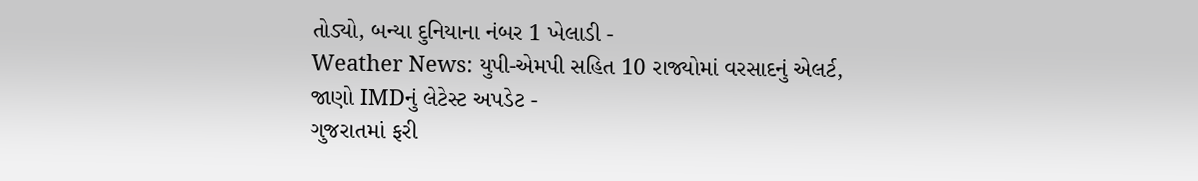તોડ્યો, બન્યા દુનિયાના નંબર 1 ખેલાડી -
Weather News: યુપી-એમપી સહિત 10 રાજ્યોમાં વરસાદનું એલર્ટ, જાણો IMDનું લેટેસ્ટ અપડેટ -
ગુજરાતમાં ફરી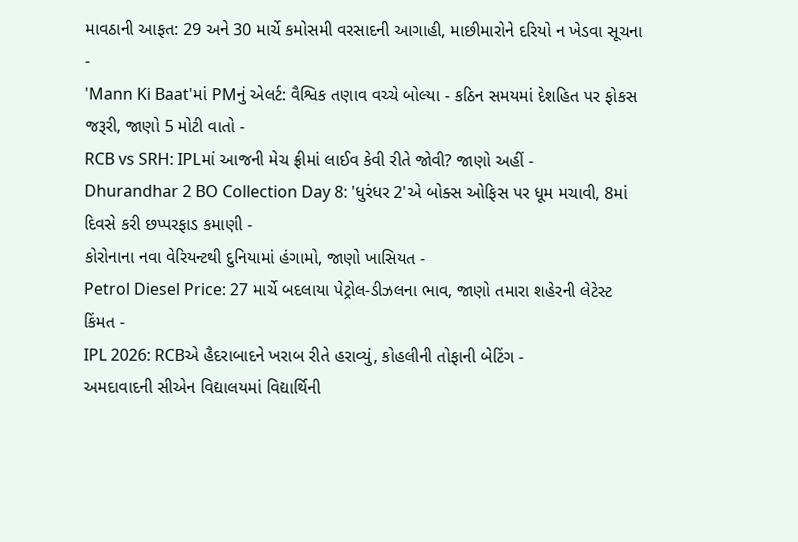માવઠાની આફત: 29 અને 30 માર્ચે કમોસમી વરસાદની આગાહી, માછીમારોને દરિયો ન ખેડવા સૂચના -
'Mann Ki Baat'માં PMનું એલર્ટ: વૈશ્વિક તણાવ વચ્ચે બોલ્યા - કઠિન સમયમાં દેશહિત પર ફોકસ જરૂરી, જાણો 5 મોટી વાતો -
RCB vs SRH: IPLમાં આજની મેચ ફ્રીમાં લાઈવ કેવી રીતે જોવી? જાણો અહીં -
Dhurandhar 2 BO Collection Day 8: 'ધુરંધર 2'એ બોક્સ ઓફિસ પર ધૂમ મચાવી, 8માં દિવસે કરી છપ્પરફાડ કમાણી -
કોરોનાના નવા વેરિયન્ટથી દુનિયામાં હંગામો, જાણો ખાસિયત -
Petrol Diesel Price: 27 માર્ચે બદલાયા પેટ્રોલ-ડીઝલના ભાવ, જાણો તમારા શહેરની લેટેસ્ટ કિંમત -
IPL 2026: RCBએ હૈદરાબાદને ખરાબ રીતે હરાવ્યું, કોહલીની તોફાની બેટિંગ -
અમદાવાદની સીએન વિદ્યાલયમાં વિદ્યાર્થિની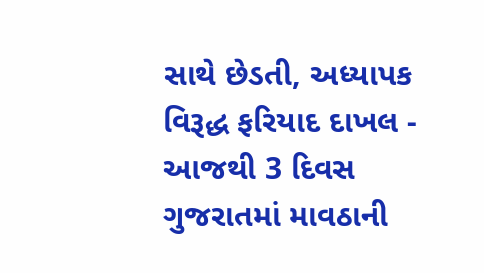સાથે છેડતી, અધ્યાપક વિરૂદ્ધ ફરિયાદ દાખલ -
આજથી 3 દિવસ ગુજરાતમાં માવઠાની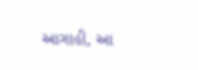આગાહી, આ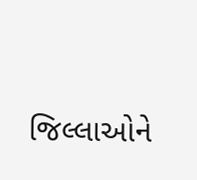જિલ્લાઓને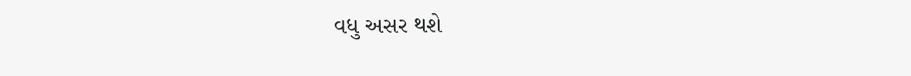વધુ અસર થશે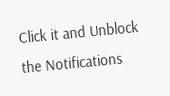Click it and Unblock the Notifications